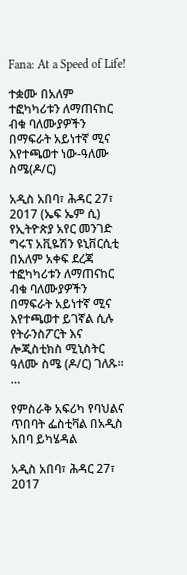Fana: At a Speed of Life!

ተቋሙ በአለም ተፎካካሪቱን ለማጠናከር ብቁ ባለሙያዎችን በማፍራት አይነተኛ ሚና እየተጫወተ ነው-ዓለሙ ስሜ(ዶ/ር)

አዲስ አበባ፣ ሕዳር 27፣ 2017 (ኤፍ ኤም ሲ) የኢትዮጵያ አየር መንገድ ግሩፕ አቪዬሽን ዩኒቨርሲቲ በአለም አቀፍ ደረጃ ተፎካካሪቱን ለማጠናከር ብቁ ባለሙያዎችን በማፍራት አይነተኛ ሚና እየተጫወተ ይገኛል ሲሉ የትራንስፖርት እና ሎጂስቲክስ ሚኒስትር ዓለሙ ስሜ (ዶ/ር) ገለጹ፡፡ …

የምስራቅ አፍሪካ የባህልና ጥበባት ፌስቲቫል በአዲስ አበባ ይካሄዳል

አዲስ አበባ፣ ሕዳር 27፣ 2017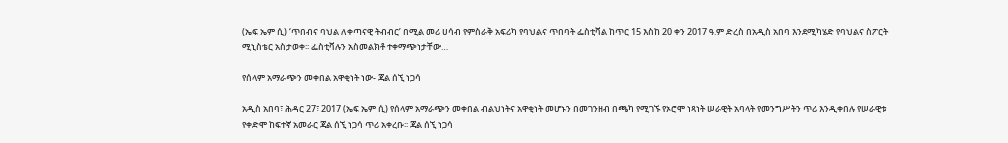(ኤፍ ኤም ሲ) ‘ጥበብና ባህል ለቀጣናዊ ትብብር’ በሚል መሪ ሀሳብ የምስራቅ አፍሪካ የባህልና ጥበባት ፌስቲቫል ከጥር 15 እስከ 20 ቀን 2017 ዓ.ም ድረስ በአዲስ አበባ እንደሚካሄድ የባህልና ስፖርት ሚኒስቴር አስታወቀ፡፡ ፌስቲቫሉን አስመልክቶ ተቀማጭነታቸው…

የሰላም አማራጭን መቀበል አዋቂነት ነው- ጃል ሰኚ ነጋሳ

አዲስ አበባ፣ ሕዳር 27፣ 2017 (ኤፍ ኤም ሲ) የሰላም አማራጭን መቀበል ብልህነትና አዋቂነት መሆኑን በመገንዘብ በጫካ የሚገኙ የኦሮሞ ነጻነት ሠራዊት አባላት የመንግሥትን ጥሪ እንዲቀበሉ የሠራዊቱ የቀድሞ ከፍተኛ አመራር ጃል ሰኚ ነጋሳ ጥሪ አቀረቡ፡፡ ጃል ሰኚ ነጋሳ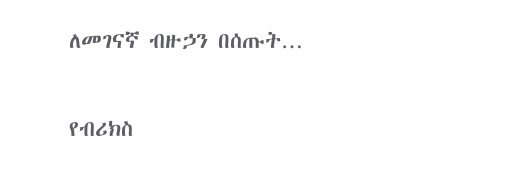ለመገናኛ ብዙኃን በሰጡት…

የብሪክስ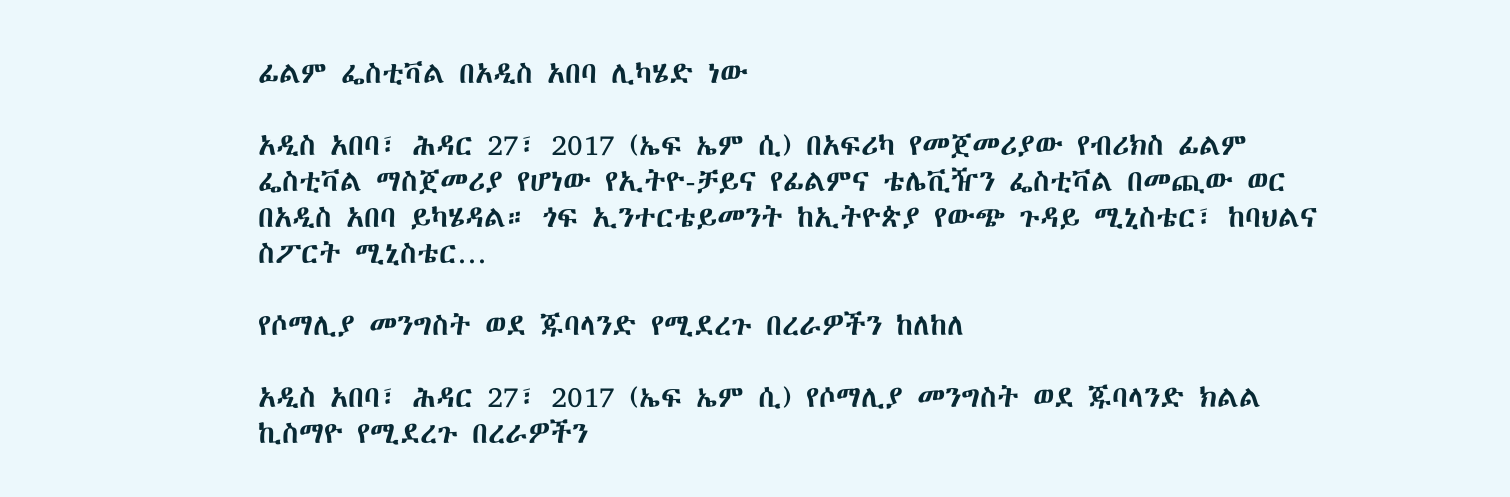ፊልም ፌስቲቫል በአዲስ አበባ ሊካሄድ ነው

አዲስ አበባ፣ ሕዳር 27፣ 2017 (ኤፍ ኤም ሲ) በአፍሪካ የመጀመሪያው የብሪክስ ፊልም ፌስቲቫል ማስጀመሪያ የሆነው የኢትዮ-ቻይና የፊልምና ቴሌቪዥን ፌስቲቫል በመጪው ወር በአዲስ አበባ ይካሄዳል። ጎፍ ኢንተርቴይመንት ከኢትዮጵያ የውጭ ጉዳይ ሚኒስቴር፣ ከባህልና ስፖርት ሚኒስቴር…

የሶማሊያ መንግስት ወደ ጁባላንድ የሚደረጉ በረራዎችን ከለከለ

አዲስ አበባ፣ ሕዳር 27፣ 2017 (ኤፍ ኤም ሲ) የሶማሊያ መንግስት ወደ ጁባላንድ ክልል ኪስማዮ የሚደረጉ በረራዎችን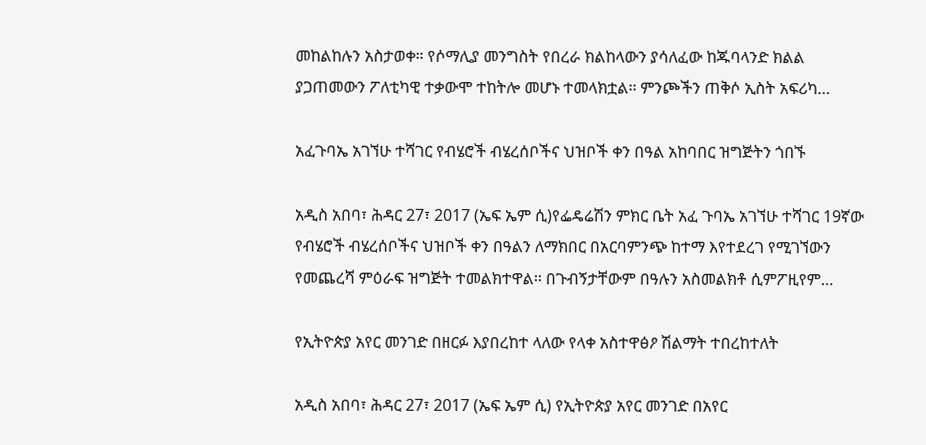መከልከሉን አስታወቀ። የሶማሊያ መንግስት የበረራ ክልከላውን ያሳለፈው ከጁባላንድ ክልል ያጋጠመውን ፖለቲካዊ ተቃውሞ ተከትሎ መሆኑ ተመላክቷል፡፡ ምንጮችን ጠቅሶ ኢስት አፍሪካ…

አፈጉባኤ አገኘሁ ተሻገር የብሄሮች ብሄረሰቦችና ህዝቦች ቀን በዓል አከባበር ዝግጅትን ጎበኙ

አዲስ አበባ፣ ሕዳር 27፣ 2017 (ኤፍ ኤም ሲ)የፌዴሬሽን ምክር ቤት አፈ ጉባኤ አገኘሁ ተሻገር 19ኛው የብሄሮች ብሄረሰቦችና ህዝቦች ቀን በዓልን ለማክበር በአርባምንጭ ከተማ እየተደረገ የሚገኘውን የመጨረሻ ምዕራፍ ዝግጅት ተመልክተዋል፡፡ በጉብኝታቸውም በዓሉን አስመልክቶ ሲምፖዚየም…

የኢትዮጵያ አየር መንገድ በዘርፉ እያበረከተ ላለው የላቀ አስተዋፅዖ ሽልማት ተበረከተለት

አዲስ አበባ፣ ሕዳር 27፣ 2017 (ኤፍ ኤም ሲ) የኢትዮጵያ አየር መንገድ በአየር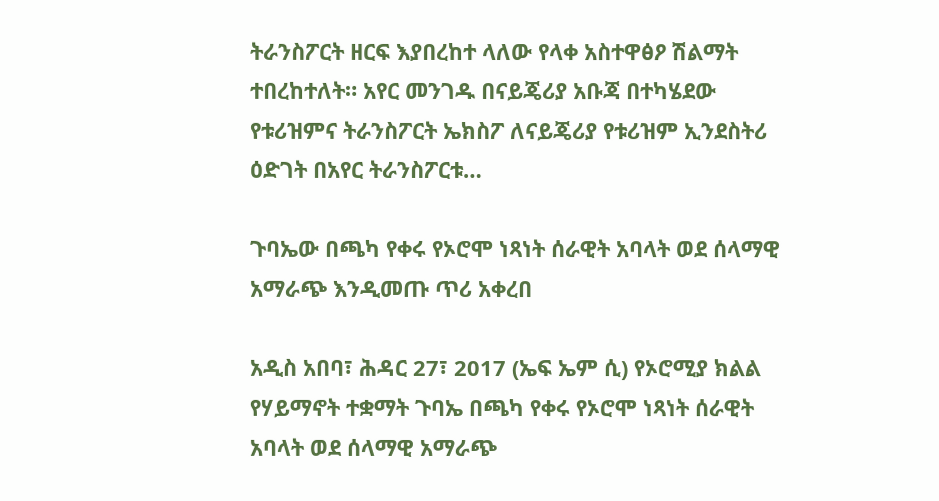ትራንስፖርት ዘርፍ እያበረከተ ላለው የላቀ አስተዋፅዖ ሽልማት ተበረከተለት። አየር መንገዱ በናይጄሪያ አቡጃ በተካሄደው የቱሪዝምና ትራንስፖርት ኤክስፖ ለናይጄሪያ የቱሪዝም ኢንደስትሪ ዕድገት በአየር ትራንስፖርቱ…

ጉባኤው በጫካ የቀሩ የኦሮሞ ነጻነት ሰራዊት አባላት ወደ ሰላማዊ አማራጭ እንዲመጡ ጥሪ አቀረበ

አዲስ አበባ፣ ሕዳር 27፣ 2017 (ኤፍ ኤም ሲ) የኦሮሚያ ክልል የሃይማኖት ተቋማት ጉባኤ በጫካ የቀሩ የኦሮሞ ነጻነት ሰራዊት አባላት ወደ ሰላማዊ አማራጭ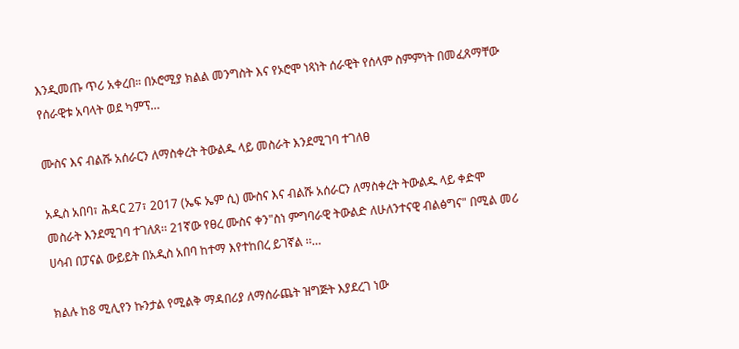እንዲመጡ ጥሪ አቀረበ። በኦሮሚያ ክልል መንግስት እና የኦሮሞ ነጻነት ሰራዊት የሰላም ስምምነት በመፈጸማቸው የሰራዊቱ አባላት ወደ ካምፕ…

ሙስና እና ብልሹ አሰራርን ለማስቀረት ትውልዱ ላይ መስራት እንደሚገባ ተገለፀ

አዲስ አበባ፣ ሕዳር 27፣ 2017 (ኤፍ ኤም ሲ) ሙስና እና ብልሹ አሰራርን ለማስቀረት ትውልዱ ላይ ቀድሞ መስራት እንደሚገባ ተገለጸ፡፡ 21ኛው የፀረ ሙስና ቀን"ስነ ምግባራዊ ትውልድ ለሁለንተናዊ ብልፅግና" በሚል መሪ ሀሳብ በፓናል ውይይት በአዲስ አበባ ከተማ እየተከበረ ይገኛል ፡፡…

ክልሉ ከ8 ሚሊየን ኩንታል የሚልቅ ማዳበሪያ ለማሰራጨት ዝግጅት እያደረገ ነው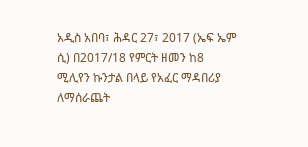አዲስ አበባ፣ ሕዳር 27፣ 2017 (ኤፍ ኤም ሲ) በ2017/18 የምርት ዘመን ከ8 ሚሊየን ኩንታል በላይ የአፈር ማዳበሪያ ለማሰራጨት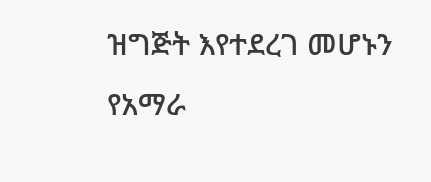ዝግጅት እየተደረገ መሆኑን የአማራ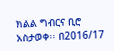ክልል ግብርና ቢሮ አስታወቀ፡፡ በ2016/17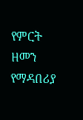የምርት ዘመን የማዳበሪያ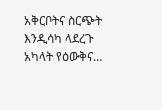አቅርቦትና ስርጭት እንዲሳካ ላደረጉ አካላት የዕውቅና…